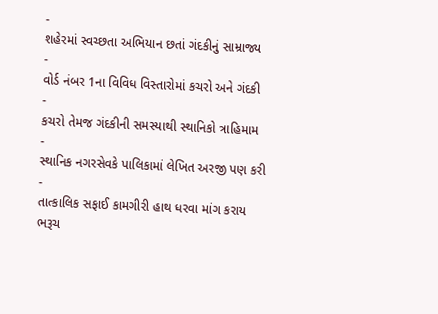-
શહેરમાં સ્વચ્છતા અભિયાન છતાં ગંદકીનું સામ્રાજ્ય
-
વોર્ડ નંબર 1ના વિવિધ વિસ્તારોમાં કચરો અને ગંદકી
-
કચરો તેમજ ગંદકીની સમસ્યાથી સ્થાનિકો ત્રાહિમામ
-
સ્થાનિક નગરસેવકે પાલિકામાં લેખિત અરજી પણ કરી
-
તાત્કાલિક સફાઈ કામગીરી હાથ ધરવા માંગ કરાય
ભરૂચ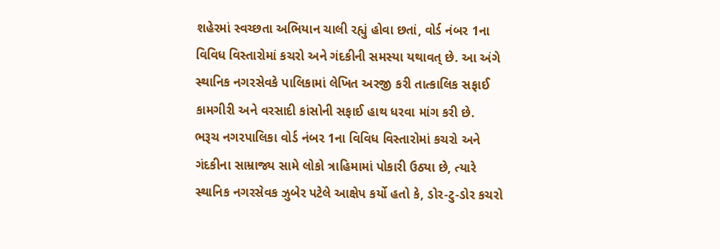શહેરમાં સ્વચ્છતા અભિયાન ચાલી રહ્યું હોવા છતાં, વોર્ડ નંબર 1ના વિવિધ વિસ્તારોમાં કચરો અને ગંદકીની સમસ્યા યથાવત્ છે. આ અંગે સ્થાનિક નગરસેવકે પાલિકામાં લેખિત અરજી કરી તાત્કાલિક સફાઈ કામગીરી અને વરસાદી કાંસોની સફાઈ હાથ ધરવા માંગ કરી છે.
ભરૂચ નગરપાલિકા વોર્ડ નંબર 1ના વિવિધ વિસ્તારોમાં કચરો અને ગંદકીના સામ્રાજ્ય સામે લોકો ત્રાહિમામાં પોકારી ઉઠ્યા છે, ત્યારે સ્થાનિક નગરસેવક ઝુબેર પટેલે આક્ષેપ કર્યો હતો કે, ડોર-ટુ-ડોર કચરો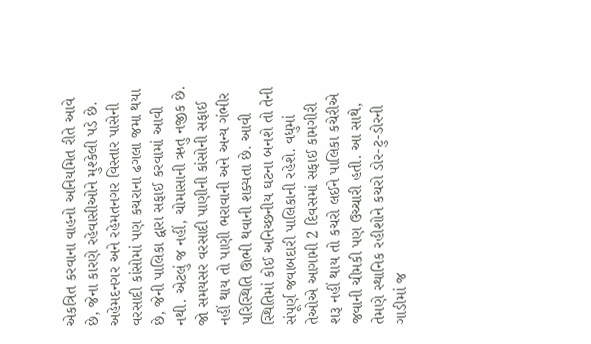એકત્રિત કરવાના વાહનો અનિયમિત રીતે આવે છે, જેના કારણે રહેવાસીઓને મુશ્કેલી પડે છે. અહેમદનગર અને રહેમતનગર વિસ્તાર પાસેની વરસાદી કાંસોમાં પણ કચરાના ઢગલા જમા થયા છે, જેની પાલિકા દ્વારા સફાઈ કરવામાં આવી નથી. એટલું જ નહીં, ચોમાસાની ઋતુ નજીક છે. જો સમયસર વરસાદી પાણીની કાંસોની સફાઈ નહીં થાય તો પાણી ભરાવાની અને અન્ય ગંભીર પરિસ્થિતિ ઊભી થવાની શક્યતા છે. આવી સ્થિતિમાં કોઈ અનિચ્છનીય ઘટના બનશે તો તેની સંપૂર્ણ જવાબદારી પાલિકાની રહેશે. વધુમાં તેઓએ આગામી 2 દિવસમાં સફાઈ કામગીરી શરૂ નહીં થાય તો કચરો લઈને પાલિકા કચેરીએ જવાની ચીમકી પણ ઉચ્ચારી હતી. આ સાથે, તેમણે સ્થાનિક રહીશોને કચરો ડોર-ટુ-ડોરની ગાડીમાં જ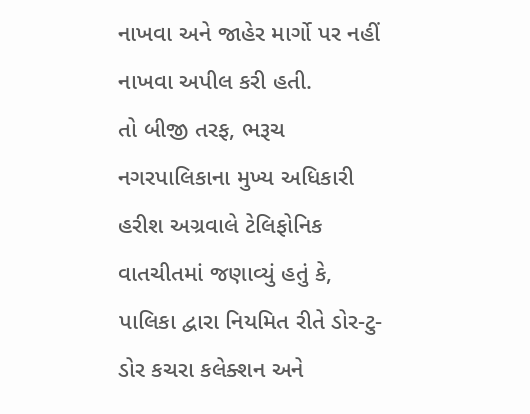નાખવા અને જાહેર માર્ગો પર નહીં નાખવા અપીલ કરી હતી.
તો બીજી તરફ, ભરૂચ નગરપાલિકાના મુખ્ય અધિકારી હરીશ અગ્રવાલે ટેલિફોનિક વાતચીતમાં જણાવ્યું હતું કે, પાલિકા દ્વારા નિયમિત રીતે ડોર-ટુ-ડોર કચરા કલેક્શન અને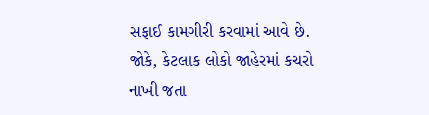સફાઈ કામગીરી કરવામાં આવે છે. જોકે, કેટલાક લોકો જાહેરમાં કચરો નાખી જતા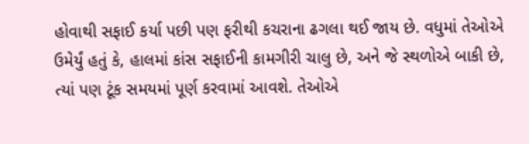હોવાથી સફાઈ કર્યા પછી પણ ફરીથી કચરાના ઢગલા થઈ જાય છે. વધુમાં તેઓએ ઉમેર્યું હતું કે, હાલમાં કાંસ સફાઈની કામગીરી ચાલુ છે, અને જે સ્થળોએ બાકી છે, ત્યાં પણ ટૂંક સમયમાં પૂર્ણ કરવામાં આવશે. તેઓએ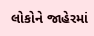લોકોને જાહેરમાં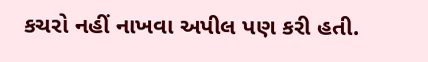કચરો નહીં નાખવા અપીલ પણ કરી હતી.